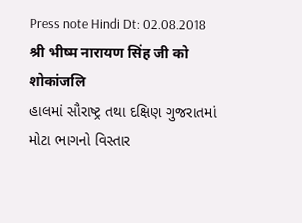Press note Hindi Dt: 02.08.2018 श्री भीष्म नारायण सिंह जी को शोकांजलि
હાલમાં સૌરાષ્ટ્ર તથા દક્ષિણ ગુજરાતમાં મોટા ભાગનો વિસ્તાર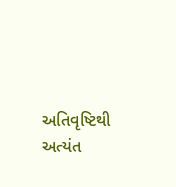અતિવૃષ્ટિથી અત્યંત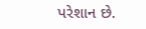પરેશાન છે.